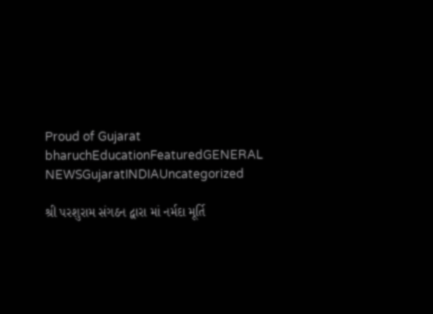Proud of Gujarat
bharuchEducationFeaturedGENERAL NEWSGujaratINDIAUncategorized

શ્રી પરશુરામ સંગઠન દ્વારા માં નર્મદા મૂર્તિ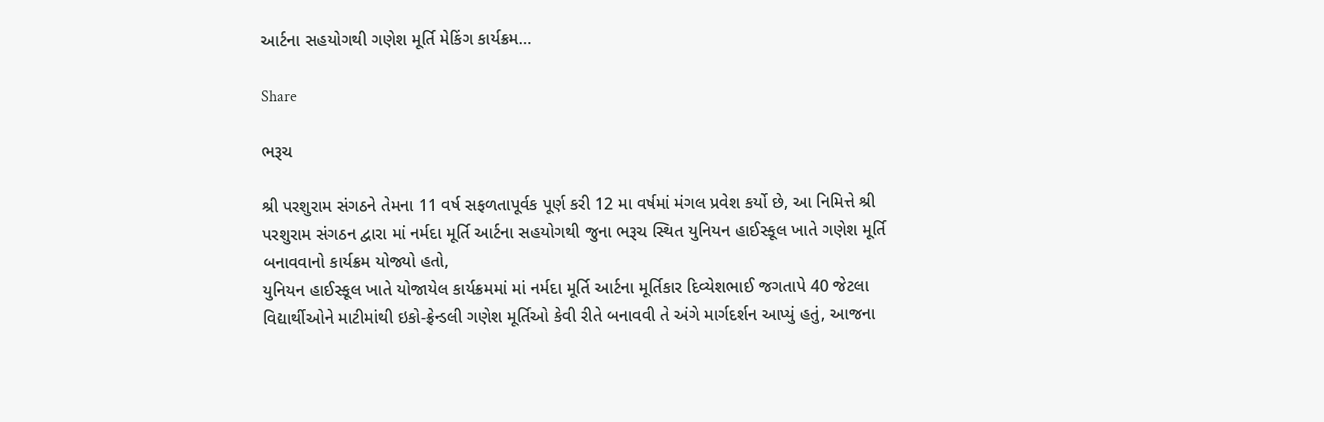આર્ટના સહયોગથી ગણેશ મૂર્તિ મેકિંગ કાર્યક્રમ…

Share

ભરૂચ

શ્રી પરશુરામ સંગઠને તેમના 11 વર્ષ સફળતાપૂર્વક પૂર્ણ કરી 12 મા વર્ષમાં મંગલ પ્રવેશ કર્યો છે, આ નિમિત્તે શ્રી પરશુરામ સંગઠન દ્વારા માં નર્મદા મૂર્તિ આર્ટના સહયોગથી જુના ભરૂચ સ્થિત યુનિયન હાઈસ્કૂલ ખાતે ગણેશ મૂર્તિ બનાવવાનો કાર્યક્રમ યોજ્યો હતો,
યુનિયન હાઈસ્કૂલ ખાતે યોજાયેલ કાર્યક્રમમાં માં નર્મદા મૂર્તિ આર્ટના મૂર્તિકાર દિવ્યેશભાઈ જગતાપે 40 જેટલા વિદ્યાર્થીઓને માટીમાંથી ઇકો-ફ્રેન્ડલી ગણેશ મૂર્તિઓ કેવી રીતે બનાવવી તે અંગે માર્ગદર્શન આપ્યું હતું, આજના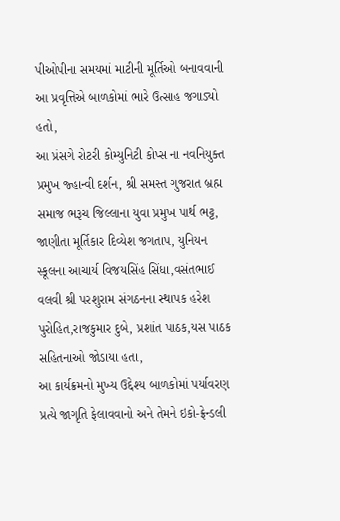પીઓપીના સમયમાં માટીની મૂર્તિઓ બનાવવાની આ પ્રવૃત્તિએ બાળકોમાં ભારે ઉત્સાહ જગાડ્યો હતો,
આ પ્રંસગે રોટરી કોમ્યુનિટી કોપ્સ ના નવનિયુક્ત પ્રમુખ જ્હાન્વી દર્શન, શ્રી સમસ્ત ગુજરાત બ્રહ્મ સમાજ ભરૂચ જિલ્લાના યુવા પ્રમુખ પાર્થ ભટ્ટ, જાણીતા મૂર્તિકાર દિવ્યેશ જગતાપ, યુનિયન સ્કૂલના આચાર્ય વિજયસિંહ સિંધા,વસંતભાઈ વલવી શ્રી પરશુરામ સંગઠનના સ્થાપક હરેશ પુરોહિત,રાજકુમાર દુબે, પ્રશાંત પાઠક,યસ પાઠક સહિતનાઓ જોડાયા હતા,
આ કાર્યક્રમનો મુખ્ય ઉદ્દેશ્ય બાળકોમાં પર્યાવરણ પ્રત્યે જાગૃતિ ફેલાવવાનો અને તેમને ઇકો-ફ્રેન્ડલી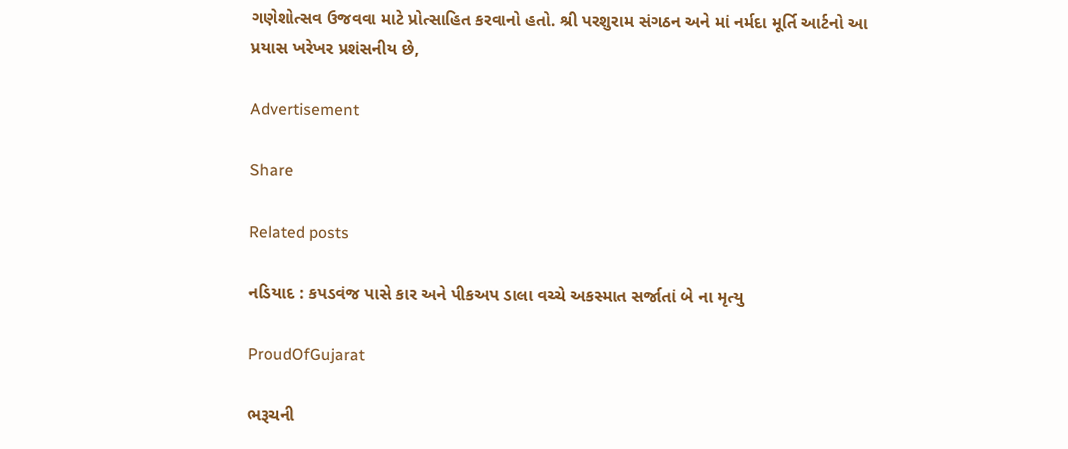ગણેશોત્સવ ઉજવવા માટે પ્રોત્સાહિત કરવાનો હતો. શ્રી પરશુરામ સંગઠન અને માં નર્મદા મૂર્તિ આર્ટનો આ પ્રયાસ ખરેખર પ્રશંસનીય છે,

Advertisement

Share

Related posts

નડિયાદ : કપડવંજ પાસે કાર અને પીકઅપ ડાલા વચ્ચે અકસ્માત સર્જાતાં બે ના મૃત્યુ

ProudOfGujarat

ભરૂચની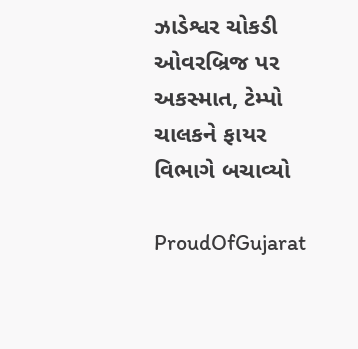ઝાડેશ્વર ચોકડી ઓવરબ્રિજ પર અકસ્માત, ટેમ્પો ચાલકને ફાયર વિભાગે બચાવ્યો

ProudOfGujarat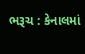ભરૂચ : કેનાલમાં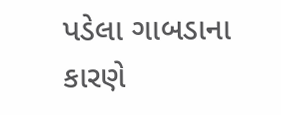પડેલા ગાબડાના કારણે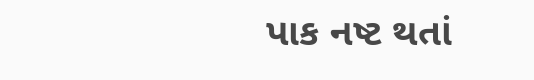પાક નષ્ટ થતાં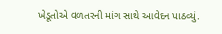ખેડૂતોએ વળતરની માંગ સાથે આવેદન પાઠવ્યું.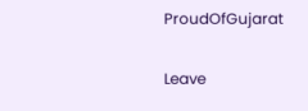ProudOfGujarat

Leave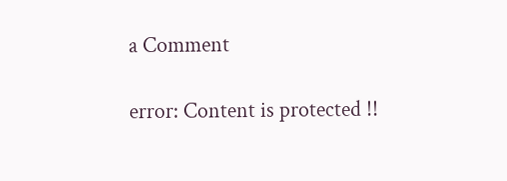a Comment

error: Content is protected !!